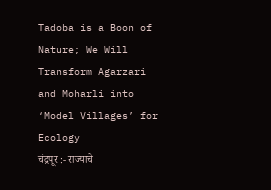Tadoba is a Boon of Nature; We Will Transform Agarzari and Moharli into ‘Model Villages’ for Ecology
चंद्रपूर :- राज्याचे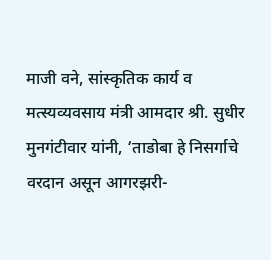माजी वने, सांस्कृतिक कार्य व मत्स्यव्यवसाय मंत्री आमदार श्री. सुधीर मुनगंटीवार यांनी, ‘ताडोबा हे निसर्गाचे वरदान असून आगरझरी-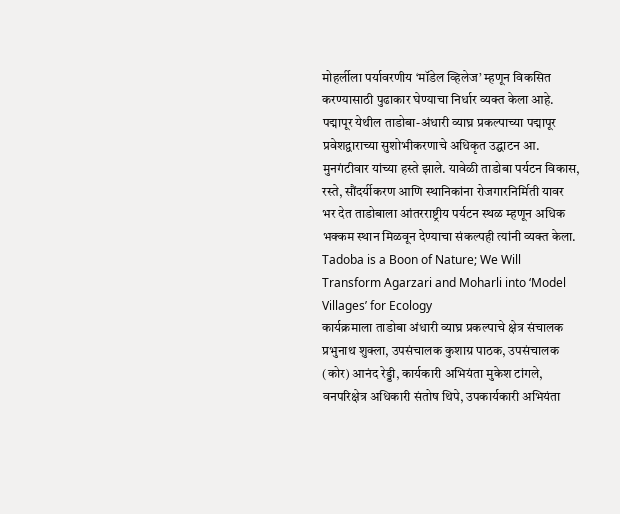मोहर्लीला पर्यावरणीय ‘मॉडेल व्हिलेज’ म्हणून विकसित करण्यासाठी पुढाकार घेण्याचा निर्धार व्यक्त केला आहे. पद्मापूर येथील ताडोबा-अंधारी व्याघ्र प्रकल्पाच्या पद्मापूर प्रवेशद्वाराच्या सुशोभीकरणाचे अधिकृत उद्घाटन आ. मुनगंटीवार यांच्या हस्ते झाले. यावेळी ताडोबा पर्यटन विकास, रस्ते, सौंदर्यीकरण आणि स्थानिकांना रोजगारनिर्मिती यावर भर देत ताडोबाला आंतरराष्ट्रीय पर्यटन स्थळ म्हणून अधिक भक्कम स्थान मिळवून देण्याचा संकल्पही त्यांनी व्यक्त केला. Tadoba is a Boon of Nature; We Will Transform Agarzari and Moharli into ‘Model Villages’ for Ecology
कार्यक्रमाला ताडोबा अंधारी व्याघ्र प्रकल्पाचे क्षेत्र संचालक प्रभुनाथ शुक्ला, उपसंचालक कुशाग्र पाठक, उपसंचालक (कोर) आनंद रेड्डी, कार्यकारी अभियंता मुकेश टांगले, वनपरिक्षेत्र अधिकारी संतोष थिपे, उपकार्यकारी अभियंता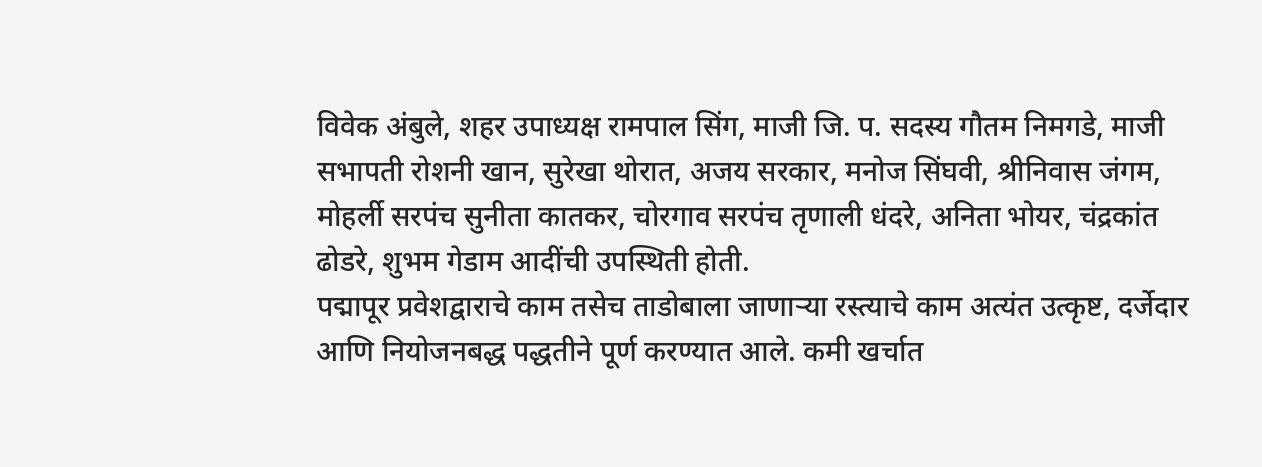विवेक अंबुले, शहर उपाध्यक्ष रामपाल सिंग, माजी जि. प. सदस्य गौतम निमगडे, माजी सभापती रोशनी खान, सुरेखा थोरात, अजय सरकार, मनोज सिंघवी, श्रीनिवास जंगम, मोहर्ली सरपंच सुनीता कातकर, चोरगाव सरपंच तृणाली धंदरे, अनिता भोयर, चंद्रकांत ढोडरे, शुभम गेडाम आदींची उपस्थिती होती.
पद्मापूर प्रवेशद्वाराचे काम तसेच ताडोबाला जाणाऱ्या रस्त्याचे काम अत्यंत उत्कृष्ट, दर्जेदार आणि नियोजनबद्ध पद्धतीने पूर्ण करण्यात आले. कमी खर्चात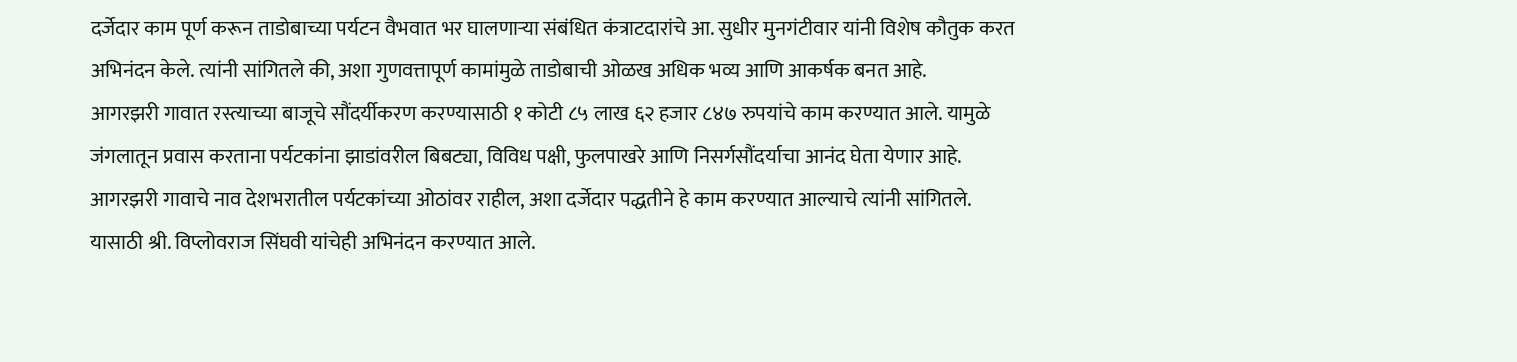दर्जेदार काम पूर्ण करून ताडोबाच्या पर्यटन वैभवात भर घालणाऱ्या संबंधित कंत्राटदारांचे आ. सुधीर मुनगंटीवार यांनी विशेष कौतुक करत अभिनंदन केले. त्यांनी सांगितले की, अशा गुणवत्तापूर्ण कामांमुळे ताडोबाची ओळख अधिक भव्य आणि आकर्षक बनत आहे.
आगरझरी गावात रस्त्याच्या बाजूचे सौंदर्यीकरण करण्यासाठी १ कोटी ८५ लाख ६२ हजार ८४७ रुपयांचे काम करण्यात आले. यामुळे जंगलातून प्रवास करताना पर्यटकांना झाडांवरील बिबट्या, विविध पक्षी, फुलपाखरे आणि निसर्गसौंदर्याचा आनंद घेता येणार आहे. आगरझरी गावाचे नाव देशभरातील पर्यटकांच्या ओठांवर राहील, अशा दर्जेदार पद्धतीने हे काम करण्यात आल्याचे त्यांनी सांगितले. यासाठी श्री. विप्लोवराज सिंघवी यांचेही अभिनंदन करण्यात आले.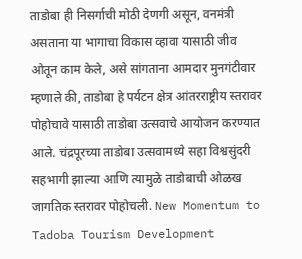ताडोबा ही निसर्गाची मोठी देणगी असून, वनमंत्री असताना या भागाचा विकास व्हावा यासाठी जीव ओतून काम केले, असे सांगताना आमदार मुनगंटीवार म्हणाले की, ताडोबा हे पर्यटन क्षेत्र आंतरराष्ट्रीय स्तरावर पोहोचावे यासाठी ताडोबा उत्सवाचे आयोजन करण्यात आले. चंद्रपूरच्या ताडोबा उत्सवामध्ये सहा विश्वसुंदरी सहभागी झाल्या आणि त्यामुळे ताडोबाची ओळख जागतिक स्तरावर पोहोचली. New Momentum to Tadoba Tourism Development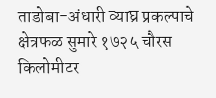ताडोबा-अंधारी व्याघ्र प्रकल्पाचे क्षेत्रफळ सुमारे १७२५ चौरस किलोमीटर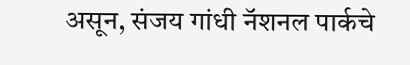असून, संजय गांधी नॅशनल पार्कचे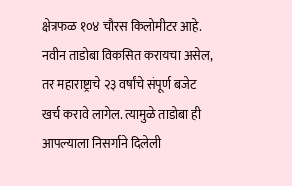क्षेत्रफळ १०४ चौरस किलोमीटर आहे. नवीन ताडोबा विकसित करायचा असेल, तर महाराष्ट्राचे २३ वर्षांचे संपूर्ण बजेट खर्च करावे लागेल. त्यामुळे ताडोबा ही आपल्याला निसर्गाने दिलेली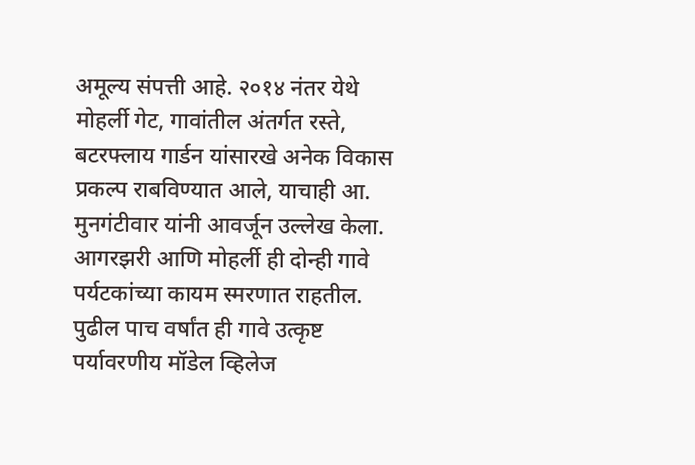अमूल्य संपत्ती आहे. २०१४ नंतर येथे मोहर्ली गेट, गावांतील अंतर्गत रस्ते, बटरफ्लाय गार्डन यांसारखे अनेक विकास प्रकल्प राबविण्यात आले, याचाही आ. मुनगंटीवार यांनी आवर्जून उल्लेख केला.
आगरझरी आणि मोहर्ली ही दोन्ही गावे पर्यटकांच्या कायम स्मरणात राहतील. पुढील पाच वर्षांत ही गावे उत्कृष्ट पर्यावरणीय मॉडेल व्हिलेज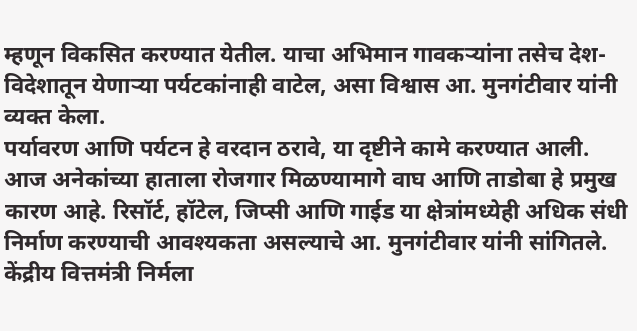म्हणून विकसित करण्यात येतील. याचा अभिमान गावकऱ्यांना तसेच देश-विदेशातून येणाऱ्या पर्यटकांनाही वाटेल, असा विश्वास आ. मुनगंटीवार यांनी व्यक्त केला.
पर्यावरण आणि पर्यटन हे वरदान ठरावे, या दृष्टीने कामे करण्यात आली. आज अनेकांच्या हाताला रोजगार मिळण्यामागे वाघ आणि ताडोबा हे प्रमुख कारण आहे. रिसॉर्ट, हॉटेल, जिप्सी आणि गाईड या क्षेत्रांमध्येही अधिक संधी निर्माण करण्याची आवश्यकता असल्याचे आ. मुनगंटीवार यांनी सांगितले.
केंद्रीय वित्तमंत्री निर्मला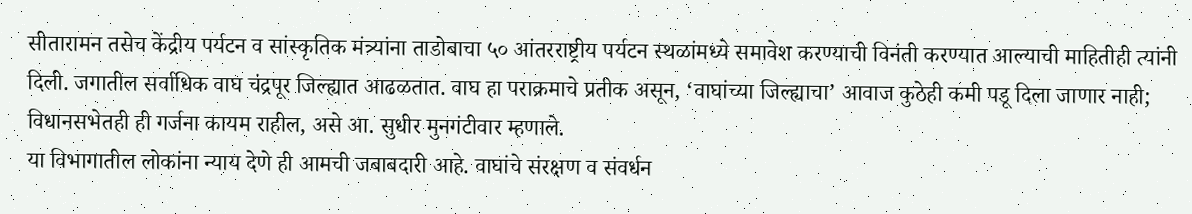सीतारामन तसेच केंद्रीय पर्यटन व सांस्कृतिक मंत्र्यांना ताडोबाचा ५० आंतरराष्ट्रीय पर्यटन स्थळांमध्ये समावेश करण्याची विनंती करण्यात आल्याची माहितीही त्यांनी दिली. जगातील सर्वाधिक वाघ चंद्रपूर जिल्ह्यात आढळतात. वाघ हा पराक्रमाचे प्रतीक असून, ‘वाघांच्या जिल्ह्याचा’ आवाज कुठेही कमी पडू दिला जाणार नाही; विधानसभेतही ही गर्जना कायम राहील, असे आ. सुधीर मुनगंटीवार म्हणाले.
या विभागातील लोकांना न्याय देणे ही आमची जबाबदारी आहे. वाघांचे संरक्षण व संवर्धन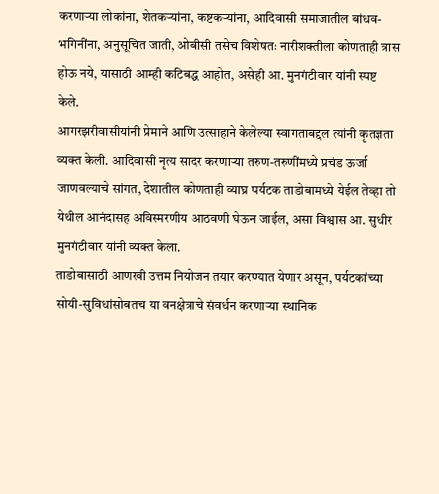करणाऱ्या लोकांना, शेतकऱ्यांना, कष्टकऱ्यांना, आदिवासी समाजातील बांधव-भगिनींना, अनुसूचित जाती, ओबीसी तसेच विशेषतः नारीशक्तीला कोणताही त्रास होऊ नये, यासाठी आम्ही कटिबद्ध आहोत, असेही आ. मुनगंटीवार यांनी स्पष्ट केले.
आगरझरीवासीयांनी प्रेमाने आणि उत्साहाने केलेल्या स्वागताबद्दल त्यांनी कृतज्ञता व्यक्त केली. आदिवासी नृत्य सादर करणाऱ्या तरुण-तरुणींमध्ये प्रचंड ऊर्जा जाणवल्याचे सांगत, देशातील कोणताही व्याघ्र पर्यटक ताडोबामध्ये येईल तेव्हा तो येथील आनंदासह अविस्मरणीय आठवणी घेऊन जाईल, असा विश्वास आ. सुधीर मुनगंटीवार यांनी व्यक्त केला.
ताडोबासाठी आणखी उत्तम नियोजन तयार करण्यात येणार असून, पर्यटकांच्या सोयी-सुविधांसोबतच या वनक्षेत्राचे संवर्धन करणाऱ्या स्थानिक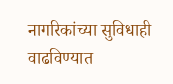नागरिकांच्या सुविधाही वाढविण्यात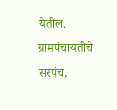येतील. ग्रामपंचायतीचे सरपंच,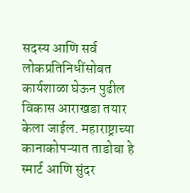सदस्य आणि सर्व लोकप्रतिनिधींसोबत कार्यशाळा घेऊन पुढील विकास आराखडा तयार केला जाईल. महाराष्ट्राच्या कानाकोपऱ्यात ताडोबा हे स्मार्ट आणि सुंदर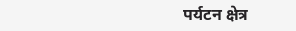पर्यटन क्षेत्र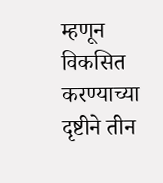म्हणून विकसित करण्याच्या दृष्टीने तीन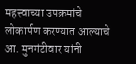महत्त्वाच्या उपक्रमांचे लोकार्पण करण्यात आल्याचे आ. मुनगंटीवार यांनी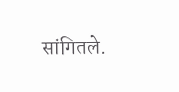सांगितले.